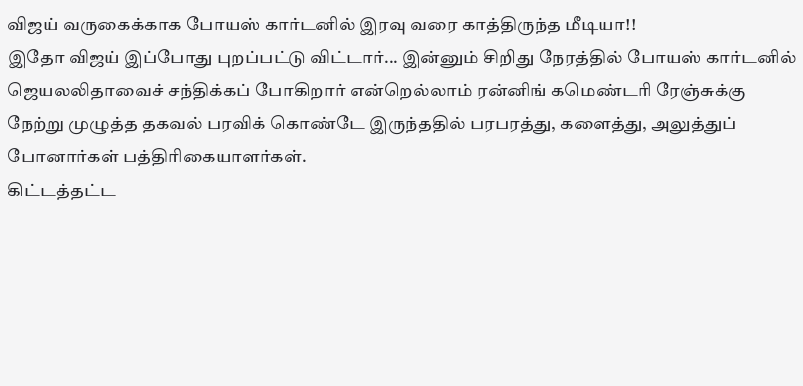விஜய் வருகைக்காக போயஸ் கார்டனில் இரவு வரை காத்திருந்த மீடியா!!
இதோ விஜய் இப்போது புறப்பட்டு விட்டார்... இன்னும் சிறிது நேரத்தில் போயஸ் கார்டனில் ஜெயலலிதாவைச் சந்திக்கப் போகிறார் என்றெல்லாம் ரன்னிங் கமெண்டரி ரேஞ்சுக்கு நேற்று முழுத்த தகவல் பரவிக் கொண்டே இருந்ததில் பரபரத்து, களைத்து, அலுத்துப் போனார்கள் பத்திரிகையாளர்கள்.
கிட்டத்தட்ட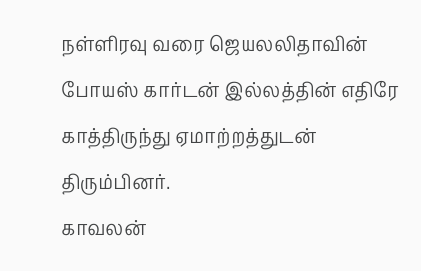நள்ளிரவு வரை ஜெயலலிதாவின் போயஸ் கார்டன் இல்லத்தின் எதிரே காத்திருந்து ஏமாற்றத்துடன் திரும்பினர்.
காவலன்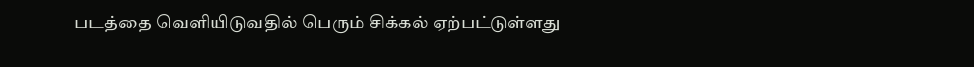படத்தை வெளியிடுவதில் பெரும் சிக்கல் ஏற்பட்டுள்ளது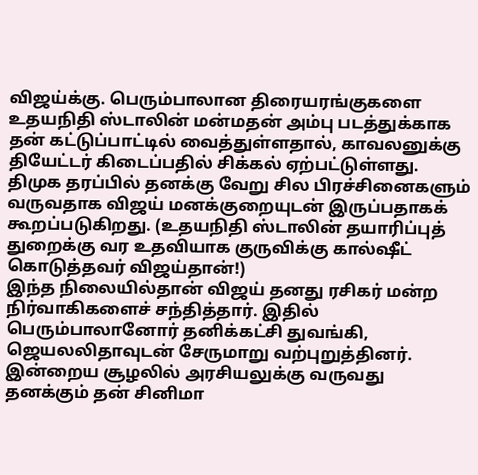விஜய்க்கு. பெரும்பாலான திரையரங்குகளை உதயநிதி ஸ்டாலின் மன்மதன் அம்பு படத்துக்காக தன் கட்டுப்பாட்டில் வைத்துள்ளதால், காவலனுக்கு தியேட்டர் கிடைப்பதில் சிக்கல் ஏற்பட்டுள்ளது. திமுக தரப்பில் தனக்கு வேறு சில பிரச்சினைகளும் வருவதாக விஜய் மனக்குறையுடன் இருப்பதாகக் கூறப்படுகிறது. (உதயநிதி ஸ்டாலின் தயாரிப்புத் துறைக்கு வர உதவியாக குருவிக்கு கால்ஷீட் கொடுத்தவர் விஜய்தான்!)
இந்த நிலையில்தான் விஜய் தனது ரசிகர் மன்ற நிர்வாகிகளைச் சந்தித்தார். இதில் பெரும்பாலானோர் தனிக்கட்சி துவங்கி, ஜெயலலிதாவுடன் சேருமாறு வற்புறுத்தினர். இன்றைய சூழலில் அரசியலுக்கு வருவது தனக்கும் தன் சினிமா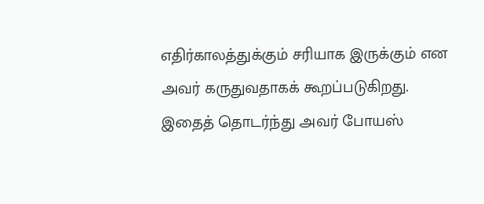எதிர்காலத்துக்கும் சரியாக இருக்கும் என அவர் கருதுவதாகக் கூறப்படுகிறது.
இதைத் தொடர்ந்து அவர் போயஸ்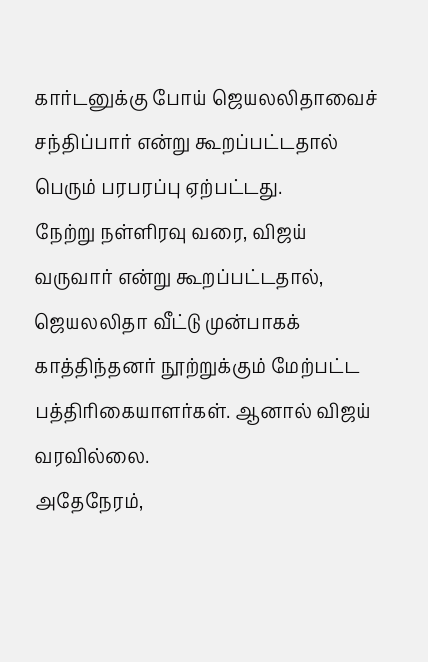கார்டனுக்கு போய் ஜெயலலிதாவைச் சந்திப்பார் என்று கூறப்பட்டதால் பெரும் பரபரப்பு ஏற்பட்டது.
நேற்று நள்ளிரவு வரை, விஜய் வருவார் என்று கூறப்பட்டதால், ஜெயலலிதா வீட்டு முன்பாகக் காத்திந்தனர் நூற்றுக்கும் மேற்பட்ட பத்திரிகையாளர்கள். ஆனால் விஜய் வரவில்லை.
அதேநேரம்,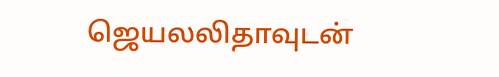ஜெயலலிதாவுடன்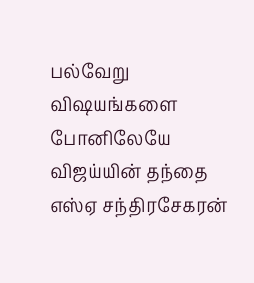பல்வேறு விஷயங்களை போனிலேயே விஜய்யின் தந்தை எஸ்ஏ சந்திரசேகரன்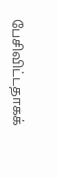பேசிவிட்டதாகக்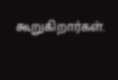கூறுகிறார்கள்.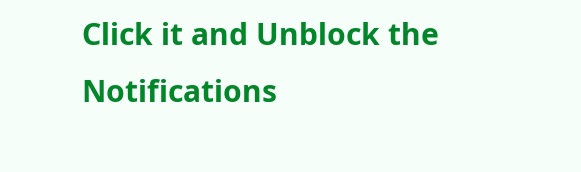Click it and Unblock the Notifications